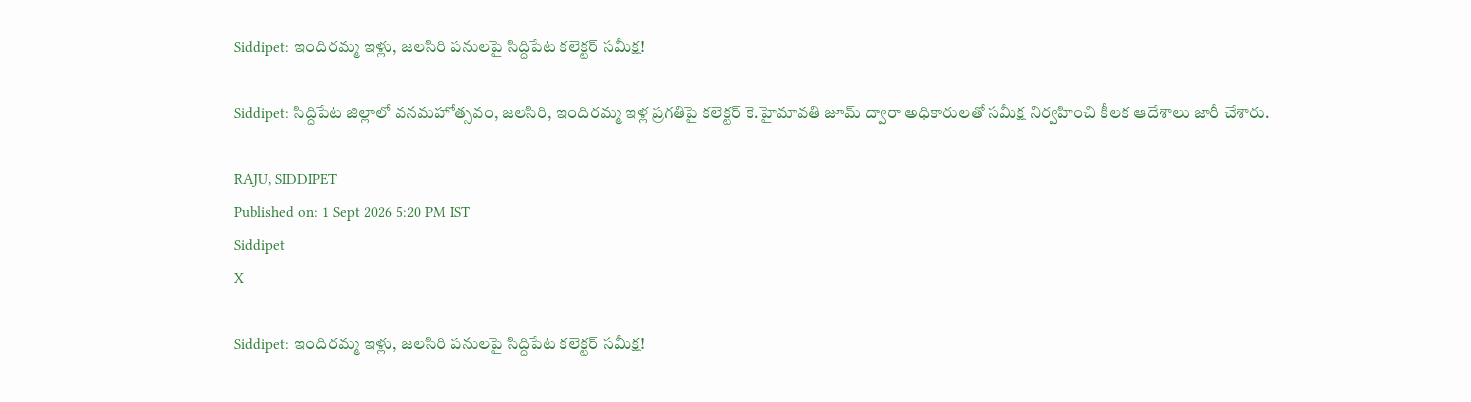Siddipet: ఇందిరమ్మ ఇళ్లు, జలసిరి పనులపై సిద్దిపేట కలెక్టర్ సమీక్ష!

Siddipet: సిద్దిపేట జిల్లాలో వనమహోత్సవం, జలసిరి, ఇందిరమ్మ ఇళ్ల ప్రగతిపై కలెక్టర్ కె.హైమావతి జూమ్ ద్వారా అధికారులతో సమీక్ష నిర్వహించి కీలక ఆదేశాలు జారీ చేశారు.

RAJU, SIDDIPET
Published on: 1 Sept 2026 5:20 PM IST
Siddipet
X

Siddipet: ఇందిరమ్మ ఇళ్లు, జలసిరి పనులపై సిద్దిపేట కలెక్టర్ సమీక్ష!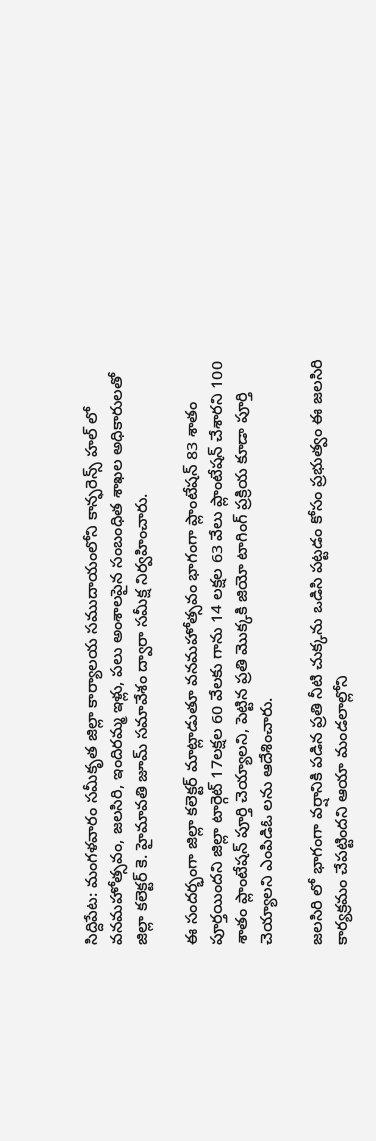సిద్దిపేట: మంగళవారం సమీకృత జిల్లా కార్యాలయ సముదాయంలోని కాన్ఫరెన్స్ హల్ లో వనమహోత్సవం, జలసిరి, ఇందిరమ్మ ఇళ్లు, పలు అంశాలపైన సంబంధిత శాఖల అధికారులతో జిల్లా కలెక్టర్ కె. హైమావతి జూమ్ సమావేశం ద్వారా సమీక్ష నిర్వహించారు.

ఈ సందర్భంగా జిల్లా కలెక్టర్ మాట్లాడుతూ వనమహోత్సవం భాగంగా ప్లాంటేషన్ 83 శాతం పూర్తయిందని జిల్లా టార్గెట్ 17లక్షల 60 వేలకు గాను 14 లక్షల 63 వేలు ప్లాంటేషన్ చేశారని 100 శాతం ప్లాంటేషన్ పూర్తి చెయ్యాలని, పెట్టిన ప్రతి మొక్కకి జియో టాగింగ్ ప్రక్రియ కూడా పూర్తి చెయ్యాలని ఎంపిడిఓ లను ఆదేశించారు.

జలసిరి లో భాగంగా వర్షానికి పడిన ప్రతి నీటి చుక్కను ఒడిసి పట్టడం కోసం ప్రభుత్వం ఈ జలసిరి కార్యక్రమం చేపట్టిందని ఆయా మండలాల్లోని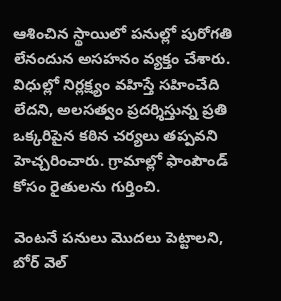ఆశించిన స్థాయిలో పనుల్లో పురోగతి లేనందున అసహనం వ్యక్తం చేశారు. విధుల్లో నిర్లక్ష్యం వహిస్తే సహించేది లేదని, అలసత్వం ప్రదర్శిస్తున్న ప్రతి ఒక్కరిపైన కఠిన చర్యలు తప్పవని హెచ్చరించారు. గ్రామాల్లో ఫాంపౌండ్ కోసం రైతులను గుర్తించి.

వెంటనే పనులు మొదలు పెట్టాలని, బోర్ వెల్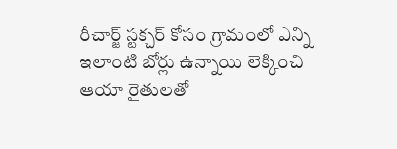రీచార్జ్ స్టక్చర్ కోసం గ్రామంలో ఎన్ని ఇలాంటి బోర్లు ఉన్నాయి లెక్కించి ఆయా రైతులతో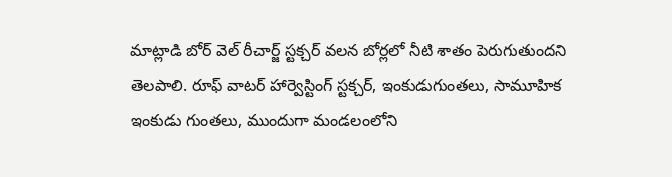మాట్లాడి బోర్ వెల్ రీచార్జ్ స్టక్చర్ వలన బోర్లలో నీటి శాతం పెరుగుతుందని తెలపాలి. రూఫ్ వాటర్ హార్వెస్టింగ్ స్టక్చర్, ఇంకుడుగుంతలు, సామూహిక ఇంకుడు గుంతలు, ముందుగా మండలంలోని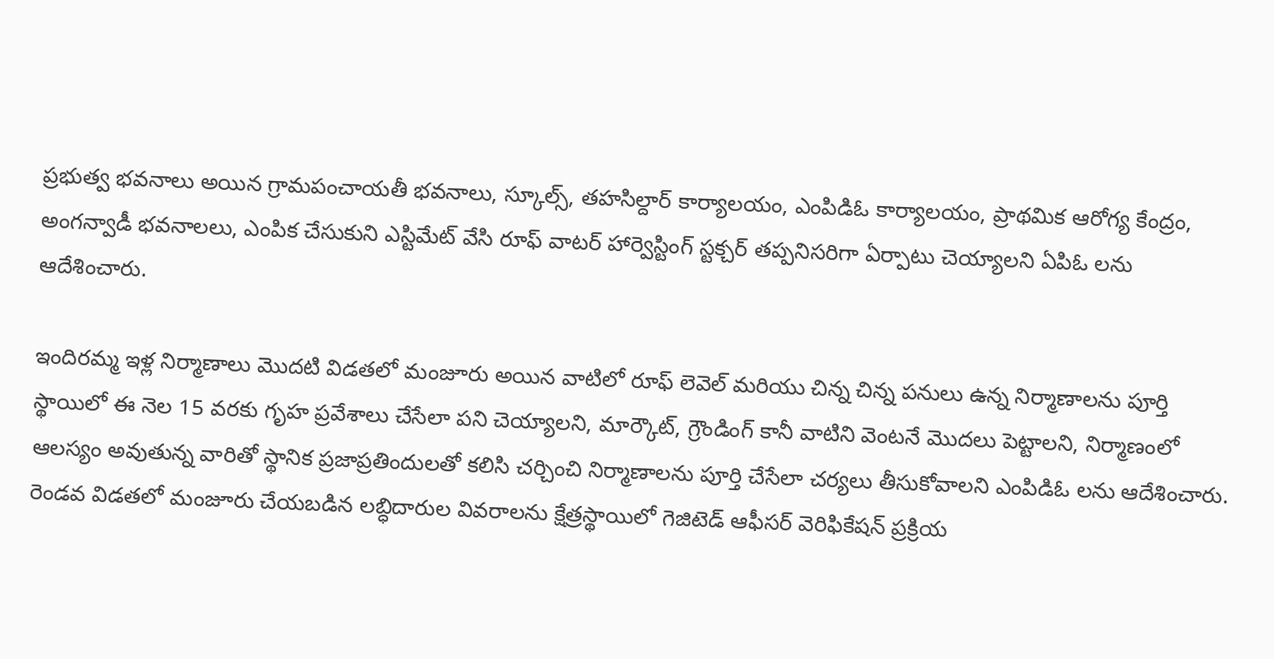ప్రభుత్వ భవనాలు అయిన గ్రామపంచాయతీ భవనాలు, స్కూల్స్, తహసిల్దార్ కార్యాలయం, ఎంపిడిఓ కార్యాలయం, ప్రాథమిక ఆరోగ్య కేంద్రం, అంగన్వాడీ భవనాలలు, ఎంపిక చేసుకుని ఎస్టిమేట్ వేసి రూఫ్ వాటర్ హార్వెస్టింగ్ స్టక్చర్ తప్పనిసరిగా ఏర్పాటు చెయ్యాలని ఏపిఓ లను ఆదేశించారు.

ఇందిరమ్మ ఇళ్ల నిర్మాణాలు మొదటి విడతలో మంజూరు అయిన వాటిలో రూఫ్ లెవెల్ మరియు చిన్న చిన్న పనులు ఉన్న నిర్మాణాలను పూర్తి స్థాయిలో ఈ నెల 15 వరకు గృహ ప్రవేశాలు చేసేలా పని చెయ్యాలని, మార్కౌట్, గ్రౌండింగ్ కానీ వాటిని వెంటనే మొదలు పెట్టాలని, నిర్మాణంలో ఆలస్యం అవుతున్న వారితో స్థానిక ప్రజాప్రతిందులతో కలిసి చర్చించి నిర్మాణాలను పూర్తి చేసేలా చర్యలు తీసుకోవాలని ఎంపిడిఓ లను ఆదేశించారు. రెండవ విడతలో మంజూరు చేయబడిన లబ్ధిదారుల వివరాలను క్షేత్రస్థాయిలో గెజిటెడ్ ఆఫీసర్ వెరిఫికేషన్ ప్రక్రియ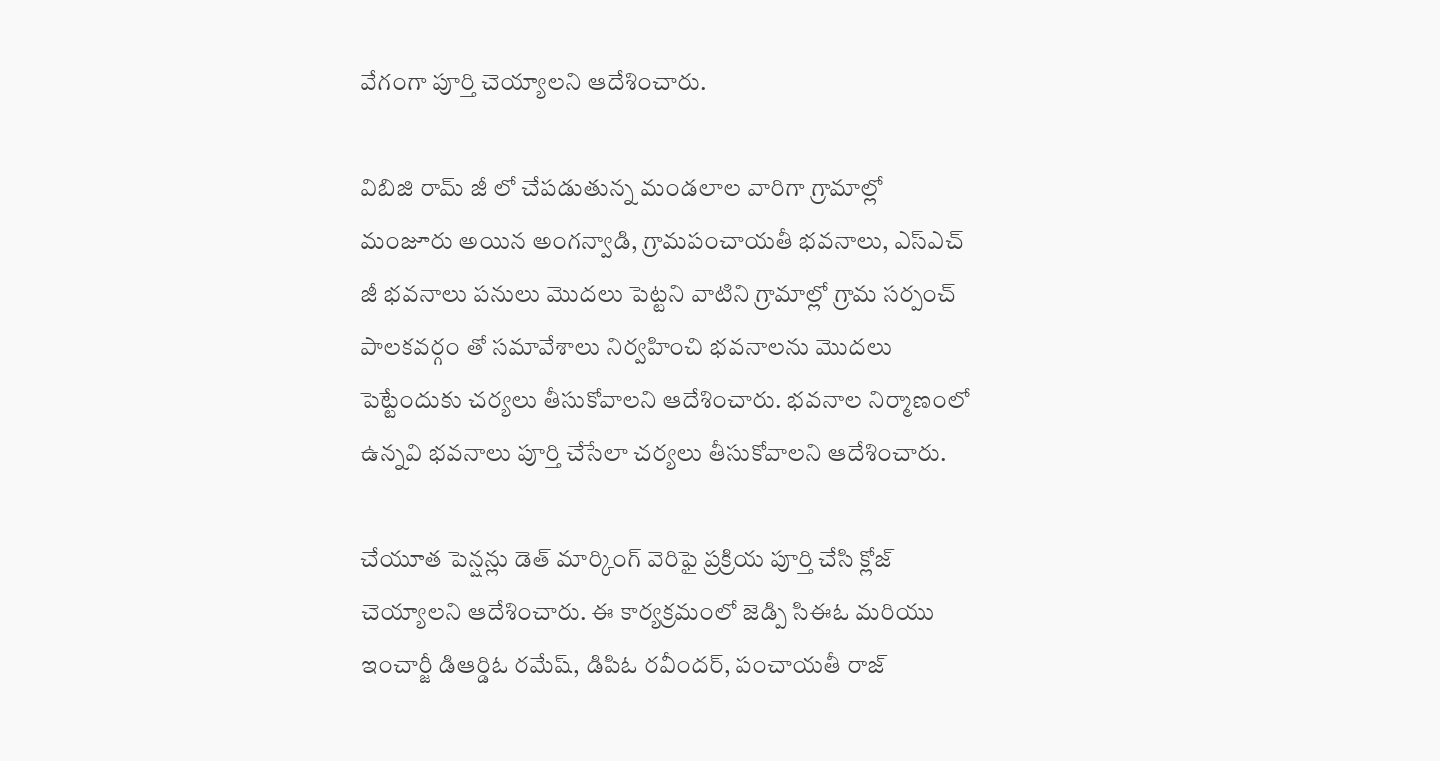వేగంగా పూర్తి చెయ్యాలని ఆదేశించారు.

విబిజి రామ్ జీ లో చేపడుతున్న మండలాల వారిగా గ్రామాల్లో మంజూరు అయిన అంగన్వాడి, గ్రామపంచాయతీ భవనాలు, ఎస్ఎచ్ జీ భవనాలు పనులు మొదలు పెట్టని వాటిని గ్రామాల్లో గ్రామ సర్పంచ్ పాలకవర్గం తో సమావేశాలు నిర్వహించి భవనాలను మొదలు పెట్టేందుకు చర్యలు తీసుకోవాలని ఆదేశించారు. భవనాల నిర్మాణంలో ఉన్నవి భవనాలు పూర్తి చేసేలా చర్యలు తీసుకోవాలని ఆదేశించారు.

చేయూత పెన్షన్లు డెత్ మార్కింగ్ వెరిఫై ప్రక్రియ పూర్తి చేసి క్లోజ్ చెయ్యాలని ఆదేశించారు. ఈ కార్యక్రమంలో జెడ్పి సిఈఓ మరియు ఇంచార్జీ డిఆర్డిఓ రమేష్, డిపిఓ రవీందర్, పంచాయతీ రాజ్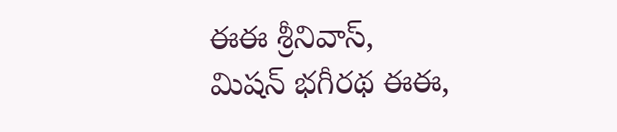ఈఈ శ్రీనివాస్, మిషన్ భగీరథ ఈఈ,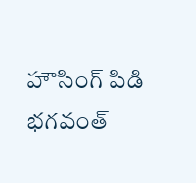హౌసింగ్ పిడి భగవంత్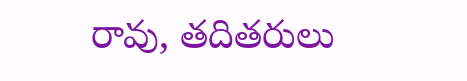రావు, తదితరులు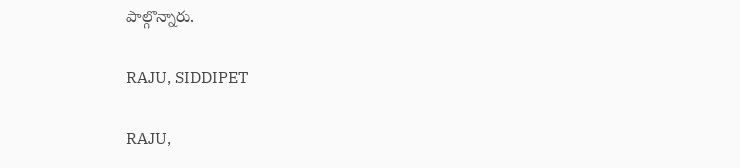పాల్గొన్నారు.

RAJU, SIDDIPET

RAJU,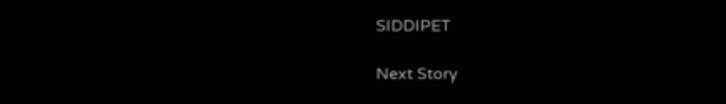SIDDIPET

Next Story